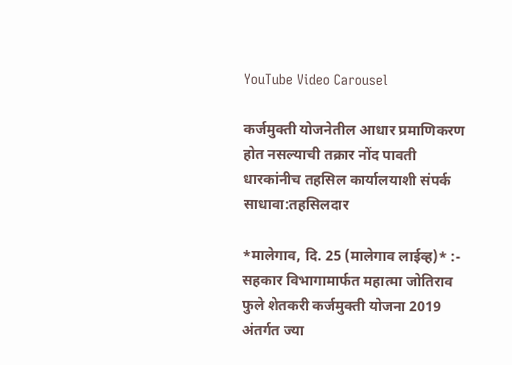YouTube Video Carousel

कर्जमुक्ती योजनेतील आधार प्रमाणिकरण होत नसल्याची तक्रार नोंद पावती धारकांनीच तहसिल कार्यालयाशी संपर्क साधावा:तहसिलदार

*मालेगाव, दि. 25 (मालेगाव लाईव्ह)* :-  सहकार विभागामार्फत महात्मा जोतिराव फुले शेतकरी कर्जमुक्ती योजना 2019 अंतर्गत ज्या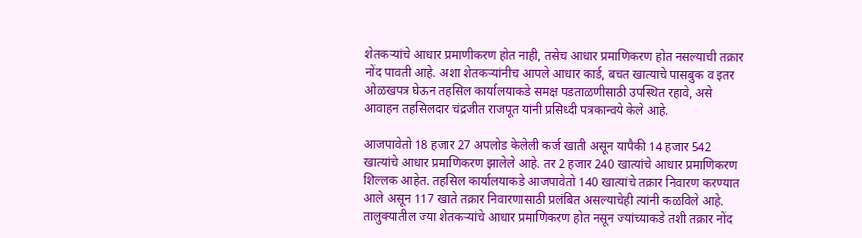शेतकऱ्यांचे आधार प्रमाणीकरण होत नाही, तसेच आधार प्रमाणिकरण होत नसल्याची तक्रार नोंद पावती आहे. अशा शेतकऱ्यांनीच आपले आधार कार्ड, बचत खात्याचे पासबुक व इतर ओळखपत्र घेऊन तहसिल कार्यालयाकडे समक्ष पडताळणीसाठी उपस्थित रहावे, असे आवाहन तहसिलदार चंद्रजीत राजपूत यांनी प्रसिध्दी पत्रकान्वये केले आहे.

आजपावेतो 18 हजार 27 अपलोड केलेली कर्ज खाती असून यापैकी 14 हजार 542 खात्यांचे आधार प्रमाणिकरण झालेले आहे. तर 2 हजार 240 खात्यांचे आधार प्रमाणिकरण शिल्लक आहेत. तहसिल कार्यालयाकडे आजपावेतो 140 खात्यांचे तक्रार निवारण करण्यात आले असून 117 खाते तक्रार निवारणासाठी प्रलंबित असल्याचेही त्यांनी कळविले आहे. तालुक्यातील ज्या शेतकऱ्यांचे आधार प्रमाणिकरण होत नसून ज्यांच्याकडे तशी तक्रार नोंद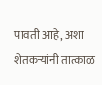पावती आहे, अशा शेतकऱ्यांनी तात्काळ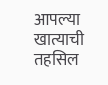आपल्या खात्याची तहसिल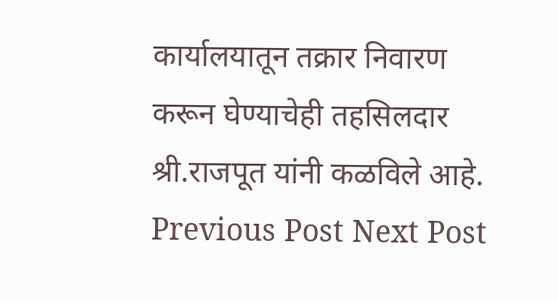कार्यालयातून तक्रार निवारण करून घेण्याचेही तहसिलदार श्री.राजपूत यांनी कळविले आहे.
Previous Post Next Post